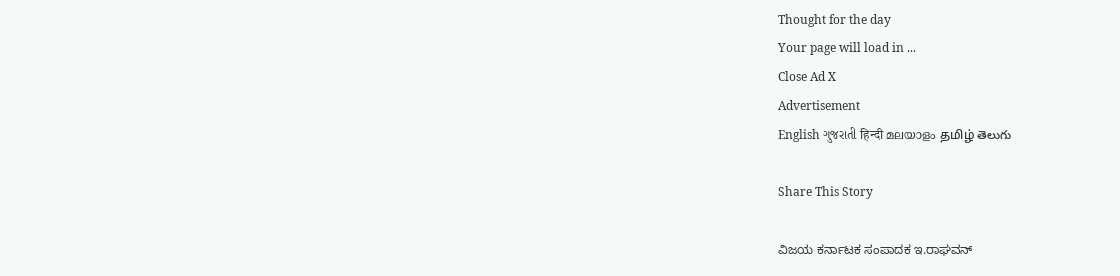Thought for the day
Your page will load in ...
Close Ad X
Advertisement
English ગુજરાતી हिन्दी മലയാളം தமிழ் తెలుగు

Share This Story

ವಿಜಯ ಕರ್ನಾಟಕ ಸಂಪಾದಕ ಇ.ರಾಘವನ್‌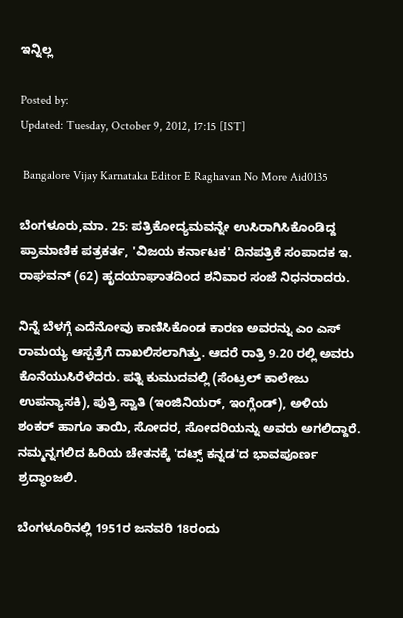ಇನ್ನಿಲ್ಲ

Posted by:
Updated: Tuesday, October 9, 2012, 17:15 [IST]

 Bangalore Vijay Karnataka Editor E Raghavan No More Aid0135

ಬೆಂಗಳೂರು,ಮಾ. 25: ಪತ್ರಿಕೋದ್ಯಮವನ್ನೇ ಉಸಿರಾಗಿಸಿಕೊಂಡಿದ್ದ ಪ್ರಾಮಾಣಿಕ ಪತ್ರಕರ್ತ, 'ವಿಜಯ ಕರ್ನಾಟಕ' ದಿನಪತ್ರಿಕೆ ಸಂಪಾದಕ ಇ. ರಾಘವನ್‌ (62) ಹೃದಯಾಘಾತದಿಂದ ಶನಿವಾರ ಸಂಜೆ ನಿಧನರಾದರು.

ನಿನ್ನೆ ಬೆಳಗ್ಗೆ ಎದೆನೋವು ಕಾಣಿಸಿಕೊಂಡ ಕಾರಣ ಅವರನ್ನು ಎಂ ಎಸ್ ರಾಮಯ್ಯ ಆಸ್ಪತ್ರೆಗೆ ದಾಖಲಿಸಲಾಗಿತ್ತು. ಆದರೆ ರಾತ್ರಿ 9.20 ರಲ್ಲಿ ಅವರು ಕೊನೆಯುಸಿರೆಳೆದರು. ಪತ್ನಿ ಕುಮುದವಲ್ಲಿ (ಸೆಂಟ್ರಲ್ ಕಾಲೇಜು ಉಪನ್ಯಾಸಕಿ), ಪುತ್ರಿ ಸ್ವಾತಿ (ಇಂಜಿನಿಯರ್, ಇಂಗ್ಲೆಂಡ್), ಅಳಿಯ ಶಂಕರ್ ಹಾಗೂ ತಾಯಿ, ಸೋದರ, ಸೋದರಿಯನ್ನು ಅವರು ಅಗಲಿದ್ದಾರೆ. ನಮ್ಮನ್ನಗಲಿದ ಹಿರಿಯ ಚೇತನಕ್ಕೆ 'ದಟ್ಸ್ ಕನ್ನಡ'ದ ಭಾವಪೂರ್ಣ ಶ್ರದ್ಧಾಂಜಲಿ.

ಬೆಂಗಳೂರಿನಲ್ಲಿ 1951ರ ಜನವರಿ 18ರಂದು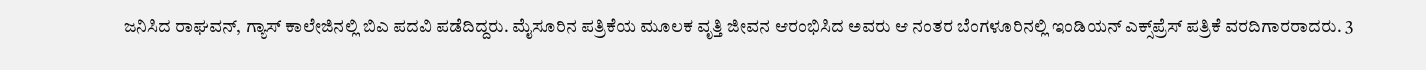ಜನಿಸಿದ ರಾಘವನ್, ಗ್ಯಾಸ್ ಕಾಲೇಜಿನಲ್ಲಿ ಬಿಎ ಪದವಿ ಪಡೆದಿದ್ದರು. ಮೈಸೂರಿನ ಪತ್ರಿಕೆಯ ಮೂಲಕ ವೃತ್ತಿ ಜೀವನ ಆರಂಭಿಸಿದ ಅವರು ಆ ನಂತರ ಬೆಂಗಳೂರಿನಲ್ಲಿ ಇಂಡಿಯನ್‌ ಎಕ್ಸ್‌ಪ್ರೆಸ್‌ ಪತ್ರಿಕೆ ವರದಿಗಾರರಾದರು. 3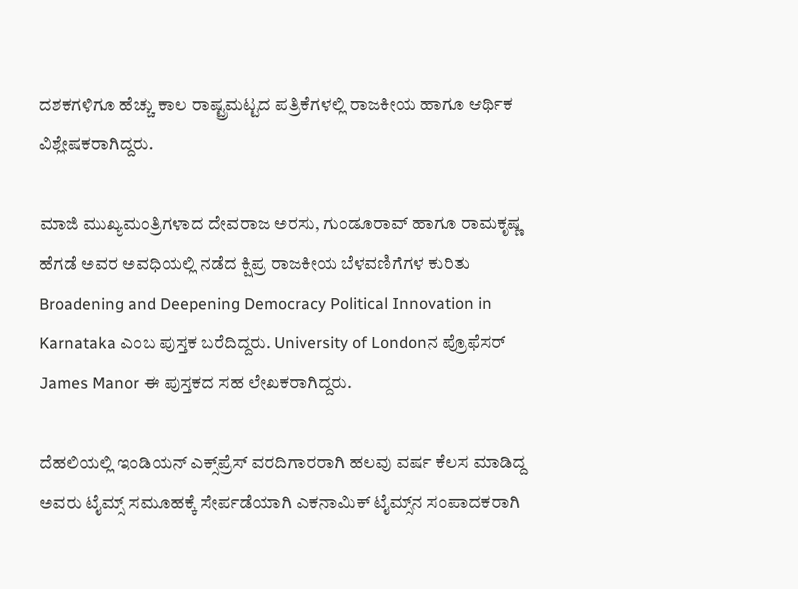ದಶಕಗಳಿಗೂ ಹೆಚ್ಚು ಕಾಲ ರಾಷ್ಟ್ರಮಟ್ಟದ ಪತ್ರಿಕೆಗಳಲ್ಲಿ ರಾಜಕೀಯ ಹಾಗೂ ಆರ್ಥಿಕ ವಿಶ್ಲೇಷಕರಾಗಿದ್ದರು.

ಮಾಜಿ ಮುಖ್ಯಮಂತ್ರಿಗಳಾದ ದೇವರಾಜ ಅರಸು, ಗುಂಡೂರಾವ್‌ ಹಾಗೂ ರಾಮಕೃಷ್ಣ ಹೆಗಡೆ ಅವರ ಅವಧಿಯಲ್ಲಿ ನಡೆದ ಕ್ಷಿಪ್ರ ರಾಜಕೀಯ ಬೆಳವಣಿಗೆಗಳ ಕುರಿತು Broadening and Deepening Democracy Political Innovation in Karnataka ಎಂಬ ಪುಸ್ತಕ ಬರೆದಿದ್ದರು. University of Londonನ ಪ್ರೊಫೆಸರ್ James Manor ಈ ಪುಸ್ತಕದ ಸಹ ಲೇಖಕರಾಗಿದ್ದರು.

ದೆಹಲಿಯಲ್ಲಿ ಇಂಡಿಯನ್‌ ಎಕ್ಸ್‌ಪ್ರೆಸ್‌ ವರದಿಗಾರರಾಗಿ ಹಲವು ವರ್ಷ ಕೆಲಸ ಮಾಡಿದ್ದ ಅವರು ಟೈಮ್ಸ್‌ ಸಮೂಹಕ್ಕೆ ಸೇರ್ಪಡೆಯಾಗಿ ಎಕನಾಮಿಕ್‌ ಟೈಮ್ಸ್‌ನ ಸಂಪಾದಕರಾಗಿ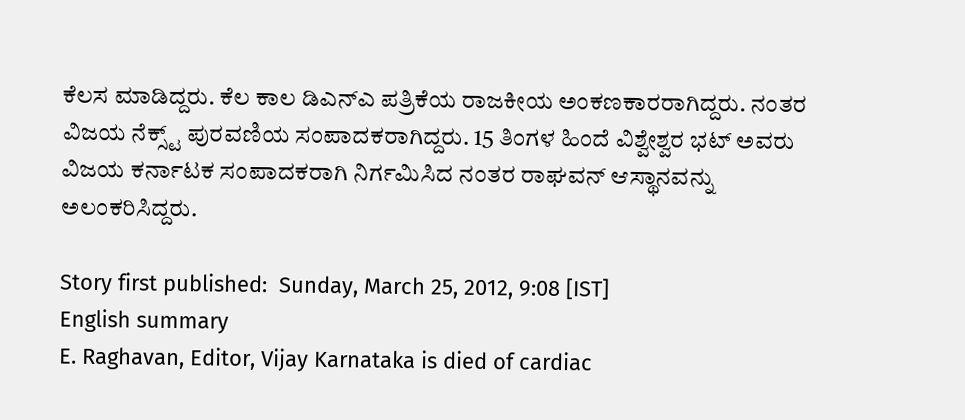ಕೆಲಸ ಮಾಡಿದ್ದರು. ಕೆಲ ಕಾಲ ಡಿಎನ್‌ಎ ಪತ್ರಿಕೆಯ ರಾಜಕೀಯ ಅಂಕಣಕಾರರಾಗಿದ್ದರು. ನಂತರ ವಿಜಯ ನೆಕ್ಸ್ಟ್ ಪುರವಣಿಯ ಸಂಪಾದಕರಾಗಿದ್ದರು. 15 ತಿಂಗಳ ಹಿಂದೆ ವಿಶ್ವೇಶ್ವರ ಭಟ್ ಅವರು ವಿಜಯ ಕರ್ನಾಟಕ ಸಂಪಾದಕರಾಗಿ ನಿರ್ಗಮಿಸಿದ ನಂತರ ರಾಘವನ್ ಆಸ್ಥಾನವನ್ನು ಅಲಂಕರಿಸಿದ್ದರು.

Story first published:  Sunday, March 25, 2012, 9:08 [IST]
English summary
E. Raghavan, Editor, Vijay Karnataka is died of cardiac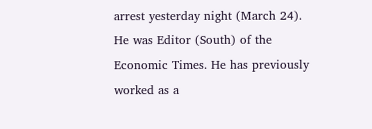arrest yesterday night (March 24). He was Editor (South) of the Economic Times. He has previously worked as a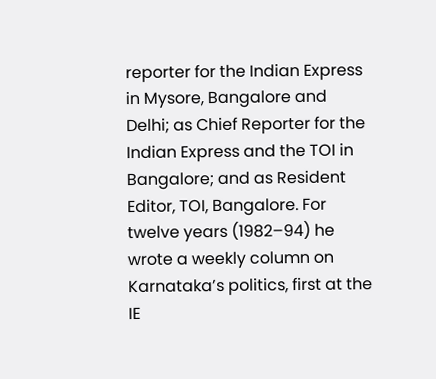reporter for the Indian Express in Mysore, Bangalore and Delhi; as Chief Reporter for the Indian Express and the TOI in Bangalore; and as Resident Editor, TOI, Bangalore. For twelve years (1982–94) he wrote a weekly column on Karnataka’s politics, first at the IE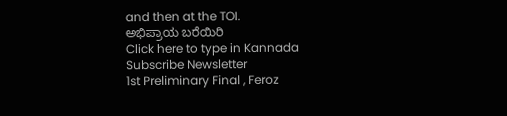and then at the TOI.
ಅಭಿಪ್ರಾಯ ಬರೆಯಿರಿ
Click here to type in Kannada
Subscribe Newsletter
1st Preliminary Final , Feroz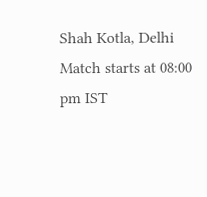Shah Kotla, Delhi
Match starts at 08:00 pm IST